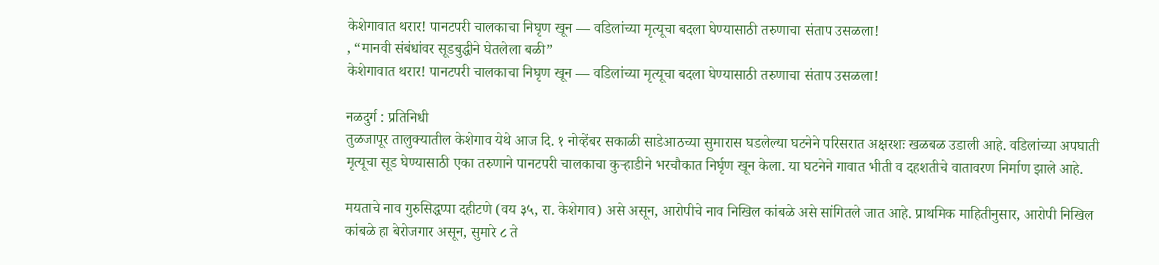केशेगावात थरार! पानटपरी चालकाचा निघृण खून — वडिलांच्या मृत्यूचा बदला घेण्यासाठी तरुणाचा संताप उसळला!
, “मानवी संबंधांवर सूडबुद्धीने घेतलेला बळी”
केशेगावात थरार! पानटपरी चालकाचा निघृण खून — वडिलांच्या मृत्यूचा बदला घेण्यासाठी तरुणाचा संताप उसळला!

नळदुर्ग : प्रतिनिधी
तुळजापूर तालुक्यातील केशेगाव येथे आज दि. १ नोव्हेंबर सकाळी साडेआठच्या सुमारास घडलेल्या घटनेने परिसरात अक्षरशः खळबळ उडाली आहे. वडिलांच्या अपघाती मृत्यूचा सूड घेण्यासाठी एका तरुणाने पानटपरी चालकाचा कुऱ्हाडीने भरचौकात निर्घृण खून केला. या घटनेने गावात भीती व दहशतीचे वातावरण निर्माण झाले आहे.

मयताचे नाव गुरुसिद्धप्पा दहीटणे (वय ३५, रा. केशेगाव) असे असून, आरोपीचे नाव निखिल कांबळे असे सांगितले जात आहे. प्राथमिक माहितीनुसार, आरोपी निखिल कांबळे हा बेरोजगार असून, सुमारे ८ ते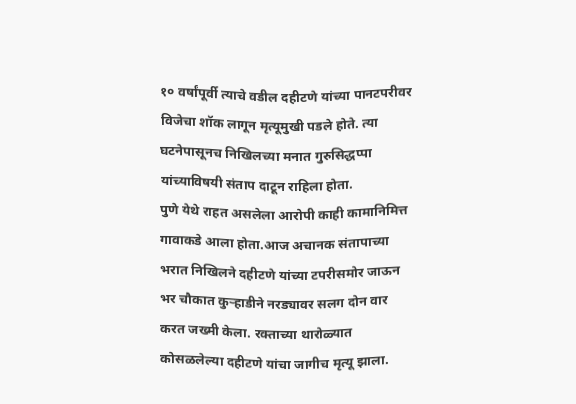१० वर्षांपूर्वी त्याचे वडील दहीटणे यांच्या पानटपरीवर विजेचा शॉक लागून मृत्यूमुखी पडले होते. त्या घटनेपासूनच निखिलच्या मनात गुरुसिद्धप्पा यांच्याविषयी संताप दाटून राहिला होता.
पुणे येथे राहत असलेला आरोपी काही कामानिमित्त गावाकडे आला होता.आज अचानक संतापाच्या भरात निखिलने दहीटणे यांच्या टपरीसमोर जाऊन भर चौकात कुऱ्हाडीने नरड्यावर सलग दोन वार करत जख्मी केला. रक्ताच्या थारोळ्यात कोसळलेल्या दहीटणे यांचा जागीच मृत्यू झाला.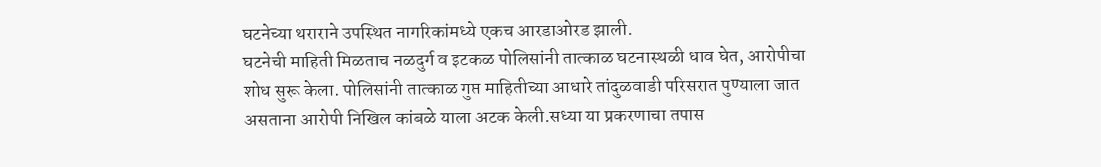घटनेच्या थराराने उपस्थित नागरिकांमध्ये एकच आरडाओरड झाली.
घटनेची माहिती मिळताच नळदुर्ग व इटकळ पोलिसांनी तात्काळ घटनास्थळी धाव घेत, आरोपीचा शोध सुरू केला. पोलिसांनी तात्काळ गुप्त माहितीच्या आधारे तांदुळवाडी परिसरात पुण्याला जात असताना आरोपी निखिल कांबळे याला अटक केली.सध्या या प्रकरणाचा तपास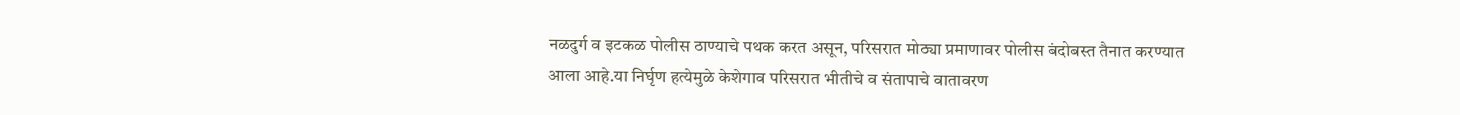नळदुर्ग व इटकळ पोलीस ठाण्याचे पथक करत असून, परिसरात मोठ्या प्रमाणावर पोलीस बंदोबस्त तैनात करण्यात आला आहे.या निर्घृण हत्येमुळे केशेगाव परिसरात भीतीचे व संतापाचे वातावरण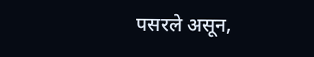पसरले असून,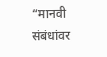“मानवी संबंधांवर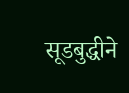सूडबुद्धीने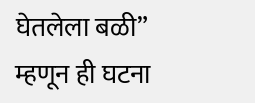घेतलेला बळी” म्हणून ही घटना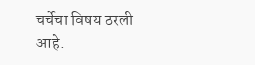चर्चेचा विषय ठरली आहे.